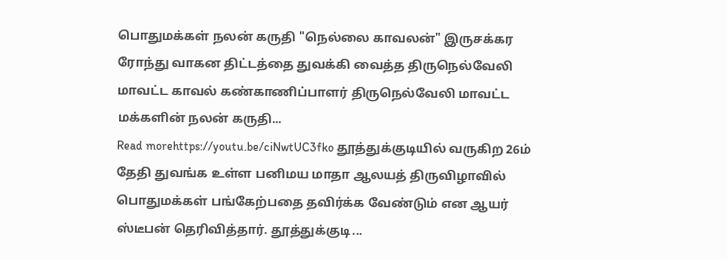பொதுமக்கள் நலன் கருதி "நெல்லை காவலன்" இருசக்கர ரோந்து வாகன திட்டத்தை துவக்கி வைத்த திருநெல்வேலி மாவட்ட காவல் கண்காணிப்பாளர் திருநெல்வேலி மாவட்ட மக்களின் நலன் கருதி...
Read morehttps://youtu.be/ciNwtUC3fko தூத்துக்குடியில் வருகிற 26ம் தேதி துவங்க உள்ள பனிமய மாதா ஆலயத் திருவிழாவில் பொதுமக்கள் பங்கேற்பதை தவிர்க்க வேண்டும் என ஆயர் ஸ்டீபன் தெரிவித்தார். தூத்துக்குடி...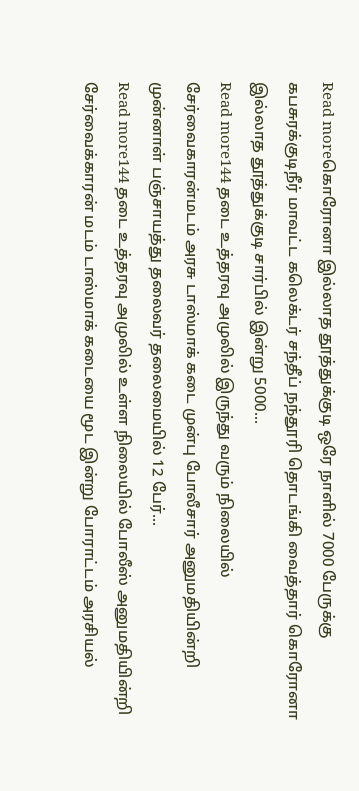Read moreகொரோனா இல்லாத தூத்துக்குடி ஒரே நாளில் 7000 பேருக்கு கபசுரக்குடிநீர் மாவட்ட கலெக்டர் சந்தீப் நந்தூரி தொடங்கி வைத்தார் கொரோனா இல்லாத தூத்துக்குடி சார்பில் இன்று 5000...
Read more144 தடை உத்தரவு அமுலில் இருந்து வரும் நிலையில் சேர்வைகாரன்மடம் அரசு டாஸ்மாக் கடை முன்பு போலீசார் அனுமதியின்றி முன்னாள் பஞ்சாயத்து தலைவர் தலைமையில் 12 பேர்...
Read more144 தடை உத்தரவு அமுலில் உள்ள நிலையில் போலீஸ் அனுமதியின்றி சேர்வைக்காரன் மடம் டாஸ்மாக் கடையை மூட இன்று போராட்டம் அரசியல்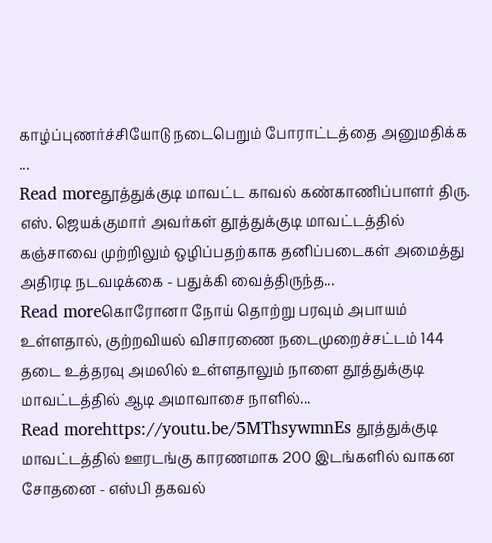காழ்ப்புணர்ச்சியோடு நடைபெறும் போராட்டத்தை அனுமதிக்க ...
Read moreதூத்துக்குடி மாவட்ட காவல் கண்காணிப்பாளர் திரு. எஸ். ஜெயக்குமார் அவர்கள் தூத்துக்குடி மாவட்டத்தில் கஞ்சாவை முற்றிலும் ஒழிப்பதற்காக தனிப்படைகள் அமைத்து அதிரடி நடவடிக்கை - பதுக்கி வைத்திருந்த...
Read moreகொரோனா நோய் தொற்று பரவும் அபாயம் உள்ளதால், குற்றவியல் விசாரணை நடைமுறைச்சட்டம் 144 தடை உத்தரவு அமலில் உள்ளதாலும் நாளை தூத்துக்குடி மாவட்டத்தில் ஆடி அமாவாசை நாளில்...
Read morehttps://youtu.be/5MThsywmnEs தூத்துக்குடி மாவட்டத்தில் ஊரடங்கு காரணமாக 200 இடங்களில் வாகன சோதனை - எஸ்பி தகவல்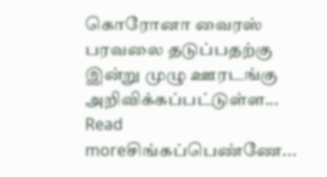கொரோனா வைரஸ் பரவலை தடுப்பதற்கு இன்று முழு ஊரடங்கு அறிவிக்கப்பட்டுள்ள...
Read moreசிங்கப்பெண்ணே...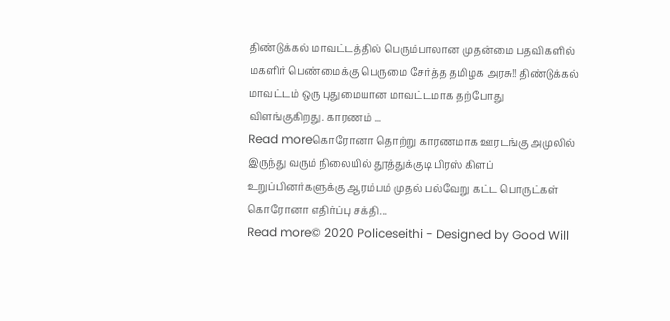திண்டுக்கல் மாவட்டத்தில் பெரும்பாலான முதன்மை பதவிகளில் மகளிர் பெண்மைக்கு பெருமை சேர்த்த தமிழக அரசு!! திண்டுக்கல் மாவட்டம் ஒரு புதுமையான மாவட்டமாக தற்போது விளங்குகிறது. காரணம் ...
Read moreகொரோனா தொற்று காரணமாக ஊரடங்கு அமுலில் இருந்து வரும் நிலையில் தூத்துக்குடி பிரஸ் கிளப் உறுப்பினர்களுக்கு ஆரம்பம் முதல் பல்வேறு கட்ட பொருட்கள் கொரோனா எதிர்ப்பு சக்தி...
Read more© 2020 Policeseithi - Designed by Good Will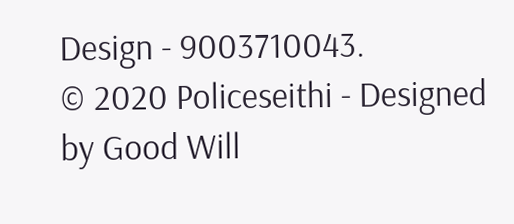Design - 9003710043.
© 2020 Policeseithi - Designed by Good Will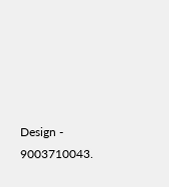Design - 9003710043.